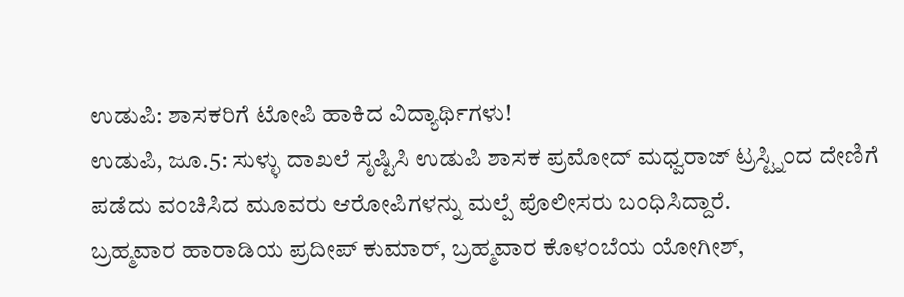ಉಡುಪಿ: ಶಾಸಕರಿಗೆ ಟೋಪಿ ಹಾಕಿದ ವಿದ್ಯಾರ್ಥಿಗಳು!
ಉಡುಪಿ, ಜೂ.5: ಸುಳ್ಳು ದಾಖಲೆ ಸೃಷ್ಟಿಸಿ ಉಡುಪಿ ಶಾಸಕ ಪ್ರಮೋದ್ ಮಧ್ವರಾಜ್ ಟ್ರಸ್ಟ್ನಿಂದ ದೇಣಿಗೆ ಪಡೆದು ವಂಚಿಸಿದ ಮೂವರು ಆರೋಪಿಗಳನ್ನು ಮಲ್ಪೆ ಪೊಲೀಸರು ಬಂಧಿಸಿದ್ದಾರೆ.
ಬ್ರಹ್ಮವಾರ ಹಾರಾಡಿಯ ಪ್ರದೀಪ್ ಕುಮಾರ್, ಬ್ರಹ್ಮವಾರ ಕೊಳಂಬೆಯ ಯೋಗೀಶ್,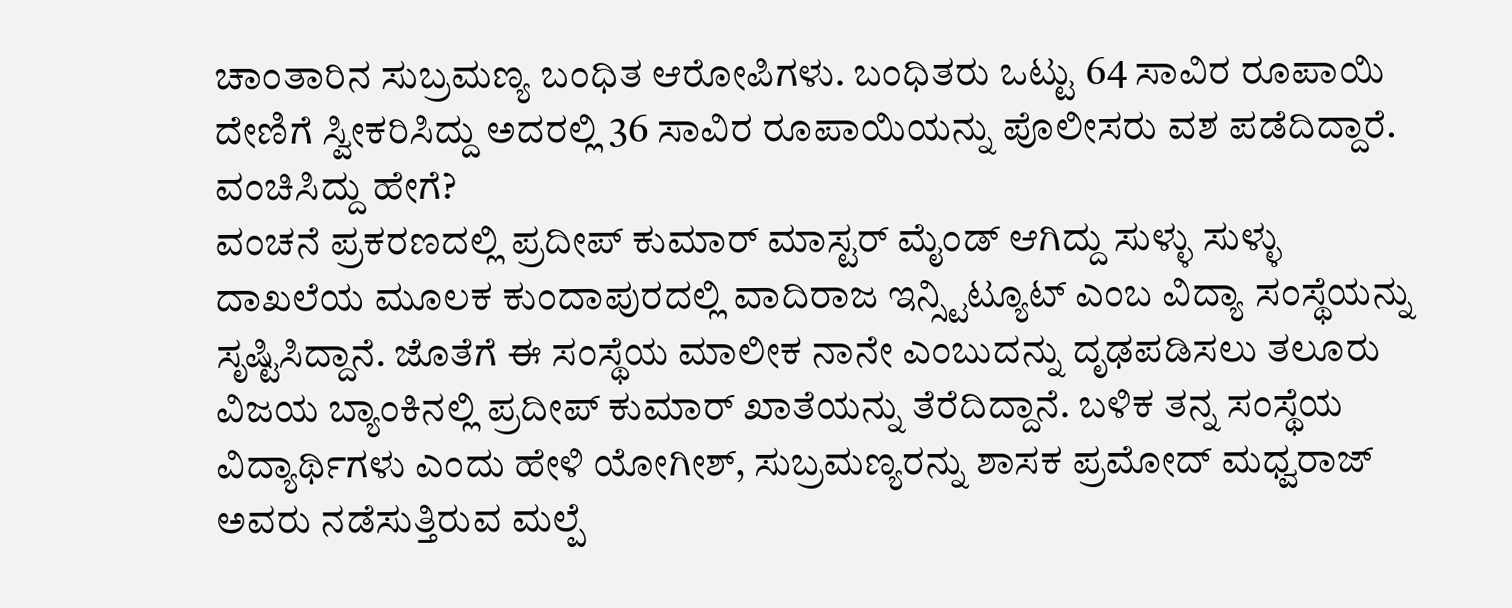ಚಾಂತಾರಿನ ಸುಬ್ರಮಣ್ಯ ಬಂಧಿತ ಆರೋಪಿಗಳು. ಬಂಧಿತರು ಒಟ್ಟು 64 ಸಾವಿರ ರೂಪಾಯಿ ದೇಣಿಗೆ ಸ್ವೀಕರಿಸಿದ್ದು ಅದರಲ್ಲಿ 36 ಸಾವಿರ ರೂಪಾಯಿಯನ್ನು ಪೊಲೀಸರು ವಶ ಪಡೆದಿದ್ದಾರೆ.
ವಂಚಿಸಿದ್ದು ಹೇಗೆ?
ವಂಚನೆ ಪ್ರಕರಣದಲ್ಲಿ ಪ್ರದೀಪ್ ಕುಮಾರ್ ಮಾಸ್ಟರ್ ಮೈಂಡ್ ಆಗಿದ್ದು ಸುಳ್ಳು ಸುಳ್ಳು ದಾಖಲೆಯ ಮೂಲಕ ಕುಂದಾಪುರದಲ್ಲಿ ವಾದಿರಾಜ ಇನ್ಸ್ಟಿಟ್ಯೂಟ್ ಎಂಬ ವಿದ್ಯಾ ಸಂಸ್ಥೆಯನ್ನು ಸೃಷ್ಟಿಸಿದ್ದಾನೆ. ಜೊತೆಗೆ ಈ ಸಂಸ್ಥೆಯ ಮಾಲೀಕ ನಾನೇ ಎಂಬುದನ್ನು ದೃಢಪಡಿಸಲು ತಲೂರು ವಿಜಯ ಬ್ಯಾಂಕಿನಲ್ಲಿ ಪ್ರದೀಪ್ ಕುಮಾರ್ ಖಾತೆಯನ್ನು ತೆರೆದಿದ್ದಾನೆ. ಬಳಿಕ ತನ್ನ ಸಂಸ್ಥೆಯ ವಿದ್ಯಾರ್ಥಿಗಳು ಎಂದು ಹೇಳಿ ಯೋಗೀಶ್, ಸುಬ್ರಮಣ್ಯರನ್ನು ಶಾಸಕ ಪ್ರಮೋದ್ ಮಧ್ವರಾಜ್ ಅವರು ನಡೆಸುತ್ತಿರುವ ಮಲ್ಪೆ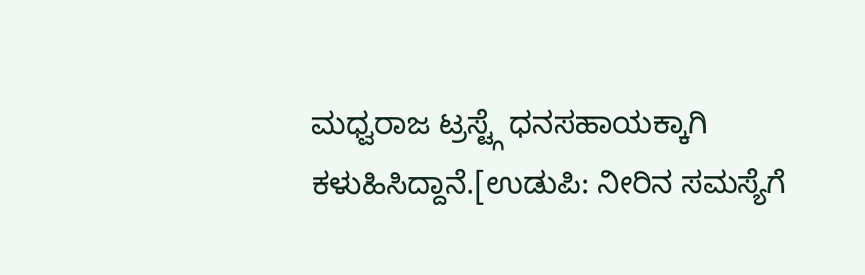ಮಧ್ವರಾಜ ಟ್ರಸ್ಟ್ಗೆ ಧನಸಹಾಯಕ್ಕಾಗಿ ಕಳುಹಿಸಿದ್ದಾನೆ.[ಉಡುಪಿ: ನೀರಿನ ಸಮಸ್ಯೆಗೆ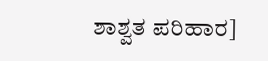ಶಾಶ್ವತ ಪರಿಹಾರ]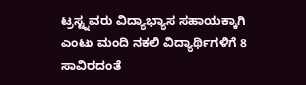ಟ್ರಸ್ಟ್ನವರು ವಿದ್ಯಾಭ್ಯಾಸ ಸಹಾಯಕ್ಕಾಗಿ ಎಂಟು ಮಂದಿ ನಕಲಿ ವಿದ್ಯಾರ್ಥಿಗಳಿಗೆ 8 ಸಾವಿರದಂತೆ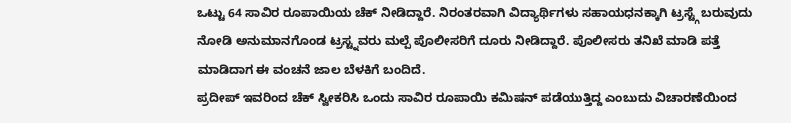ಒಟ್ಟು 64 ಸಾವಿರ ರೂಪಾಯಿಯ ಚೆಕ್ ನೀಡಿದ್ದಾರೆ. ನಿರಂತರವಾಗಿ ವಿದ್ಯಾರ್ಥಿಗಳು ಸಹಾಯಧನಕ್ಕಾಗಿ ಟ್ರಸ್ಟ್ಗೆ ಬರುವುದು ನೋಡಿ ಅನುಮಾನಗೊಂಡ ಟ್ರಸ್ಟ್ನವರು ಮಲ್ಪೆ ಪೊಲೀಸರಿಗೆ ದೂರು ನೀಡಿದ್ದಾರೆ. ಪೊಲೀಸರು ತನಿಖೆ ಮಾಡಿ ಪತ್ತೆ ಮಾಡಿದಾಗ ಈ ವಂಚನೆ ಜಾಲ ಬೆಳಕಿಗೆ ಬಂದಿದೆ.
ಪ್ರದೀಪ್ ಇವರಿಂದ ಚೆಕ್ ಸ್ವೀಕರಿಸಿ ಒಂದು ಸಾವಿರ ರೂಪಾಯಿ ಕಮಿಷನ್ ಪಡೆಯುತ್ತಿದ್ದ ಎಂಬುದು ವಿಚಾರಣೆಯಿಂದ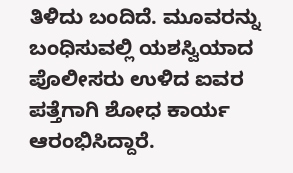ತಿಳಿದು ಬಂದಿದೆ. ಮೂವರನ್ನು ಬಂಧಿಸುವಲ್ಲಿ ಯಶಸ್ವಿಯಾದ ಪೊಲೀಸರು ಉಳಿದ ಐವರ ಪತ್ತೆಗಾಗಿ ಶೋಧ ಕಾರ್ಯ ಆರಂಭಿಸಿದ್ದಾರೆ.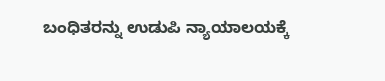ಬಂಧಿತರನ್ನು ಉಡುಪಿ ನ್ಯಾಯಾಲಯಕ್ಕೆ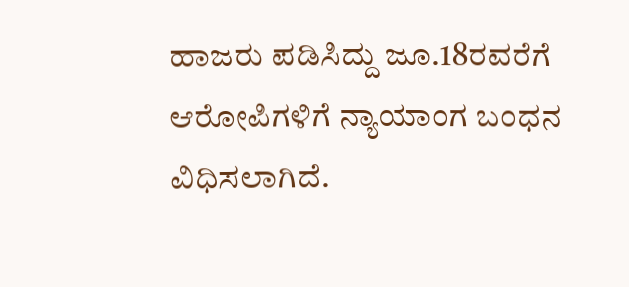ಹಾಜರು ಪಡಿಸಿದ್ದು ಜೂ.18ರವರೆಗೆ ಆರೋಪಿಗಳಿಗೆ ನ್ಯಾಯಾಂಗ ಬಂಧನ ವಿಧಿಸಲಾಗಿದೆ.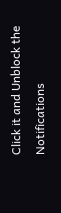Click it and Unblock the Notifications